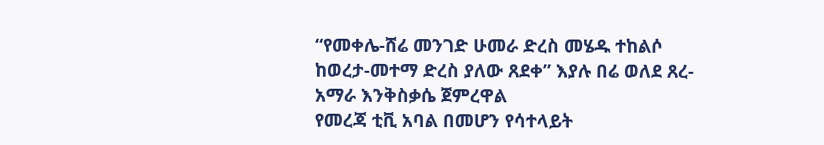“የመቀሌ-ሸሬ መንገድ ሁመራ ድረስ መሄዱ ተከልሶ ከወረታ-መተማ ድረስ ያለው ጸደቀ” እያሉ በሬ ወለደ ጸረ-አማራ እንቅስቃሴ ጀምረዋል
የመረጃ ቲቪ አባል በመሆን የሳተላይት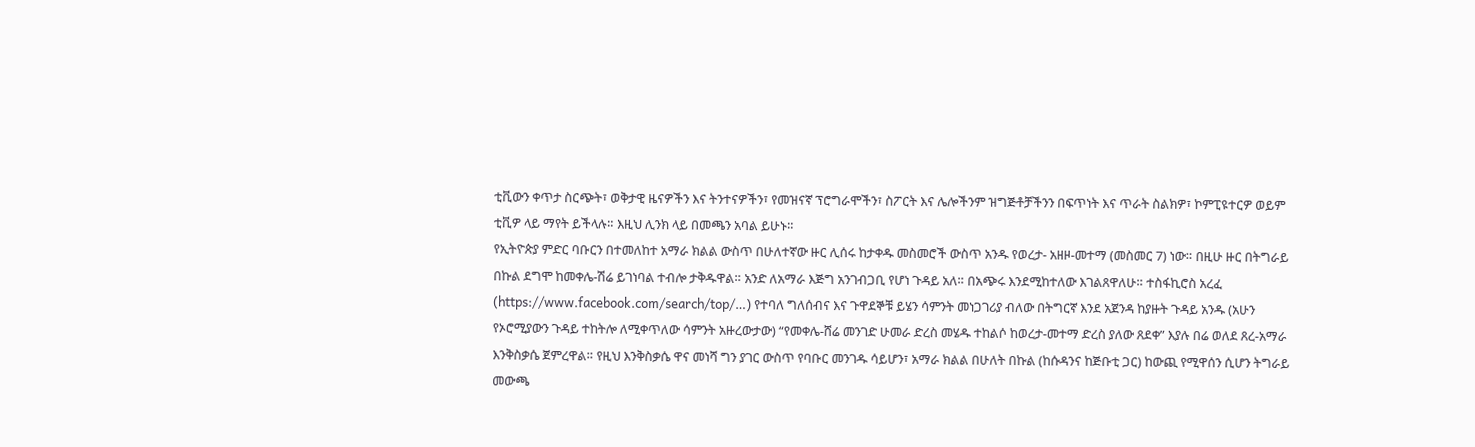ቲቪውን ቀጥታ ስርጭት፣ ወቅታዊ ዜናዎችን እና ትንተናዎችን፣ የመዝናኛ ፕሮግራሞችን፣ ስፖርት እና ሌሎችንም ዝግጅቶቻችንን በፍጥነት እና ጥራት ስልክዎ፣ ኮምፒዩተርዎ ወይም ቲቪዎ ላይ ማየት ይችላሉ። እዚህ ሊንክ ላይ በመጫን አባል ይሁኑ።
የኢትዮጵያ ምድር ባቡርን በተመለከተ አማራ ክልል ውስጥ በሁለተኛው ዙር ሊሰሩ ከታቀዱ መስመሮች ውስጥ አንዱ የወረታ- አዘዞ-መተማ (መስመር 7) ነው። በዚሁ ዙር በትግራይ በኩል ደግሞ ከመቀሌ-ሽሬ ይገነባል ተብሎ ታቅዱዋል። አንድ ለአማራ እጅግ አንገብጋቢ የሆነ ጉዳይ አለ። በአጭሩ እንደሚከተለው እገልጸዋለሁ። ተስፋኪሮስ አረፈ (https://www.facebook.com/search/top/…) የተባለ ግለሰብና እና ጉዋደኞቹ ይሄን ሳምንት መነጋገሪያ ብለው በትግርኛ እንደ አጀንዳ ከያዙት ጉዳይ አንዱ (አሁን የኦሮሚያውን ጉዳይ ተከትሎ ለሚቀጥለው ሳምንት አዙረውታው) “የመቀሌ-ሸሬ መንገድ ሁመራ ድረስ መሄዱ ተከልሶ ከወረታ-መተማ ድረስ ያለው ጸደቀ” እያሉ በሬ ወለደ ጸረ-አማራ እንቅስቃሴ ጀምረዋል። የዚህ እንቅስቃሴ ዋና መነሻ ግን ያገር ውስጥ የባቡር መንገዱ ሳይሆን፣ አማራ ክልል በሁለት በኩል (ከሱዳንና ከጅቡቲ ጋር) ከውጪ የሚዋሰን ሲሆን ትግራይ መውጫ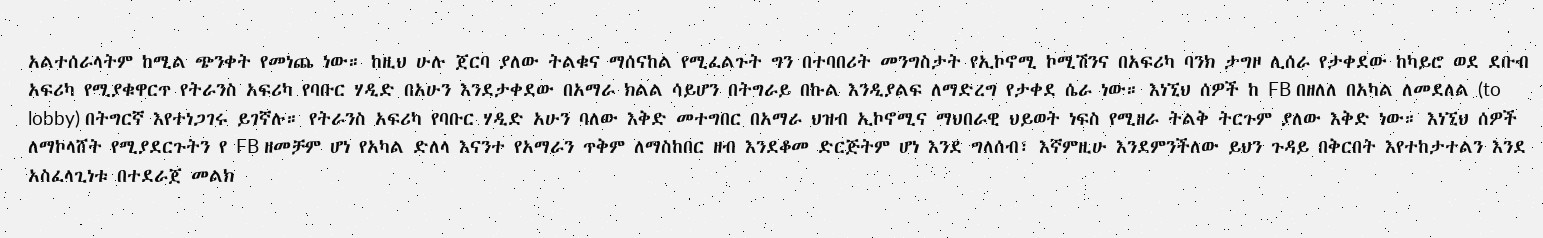አልተሰራላትም ከሚል ጭንቀት የመነጨ ነው። ከዚህ ሁሉ ጀርባ ያለው ትልቁና ማሰናከል የሚፈልጉት ግን በተባበሪት መንግስታት የኢኮኖሚ ኮሚሽንና በአፍሪካ ባንክ ታግዞ ሊሰራ የታቀደው ከካይሮ ወደ ደቡብ አፍሪካ የሚያቁዋርጥ የትራንስ አፍሪካ የባቡር ሃዲድ በአሁን እንደታቀደው በአማራ ክልል ሳይሆን በትግራይ በኩል እንዲያልፍ ለማድረግ የታቀደ ሴራ ነው። እነኚህ ሰዎች ከ FB በዘለለ በአካል ለመደለል (to lobby) በትግርኛ እየተነጋገሩ ይገኛሉ። የትራንስ አፍሪካ የባቡር ሃዲድ አሁን ባለው እቅድ መተግበር በአማራ ህዝብ ኢኮኖሚና ማህበራዊ ህይወት ነፍስ የሚዘራ ትልቅ ትርጉም ያለው እቅድ ነው። እነኚህ ሰዎች ለማኮላሸት የሚያደርጉትን የ FB ዘመቻም ሆነ የአካል ድለላ እናንተ የአማራን ጥቅም ለማስከበር ዘብ እንደቆመ ድርጅትም ሆነ እንደ ግለሰብ፣ እኛምዚሁ እንደምንችለው ይህን ጉዳይ በቅርበት እየተከታተልን እንደ አስፈላጊነቱ በተደራጀ መልክ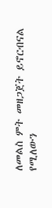ለመልስ ምት መዘጋጀት ይኖርብናል የሚለውን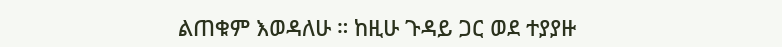ልጠቁም እወዳለሁ ። ከዚሁ ጉዳይ ጋር ወደ ተያያዙ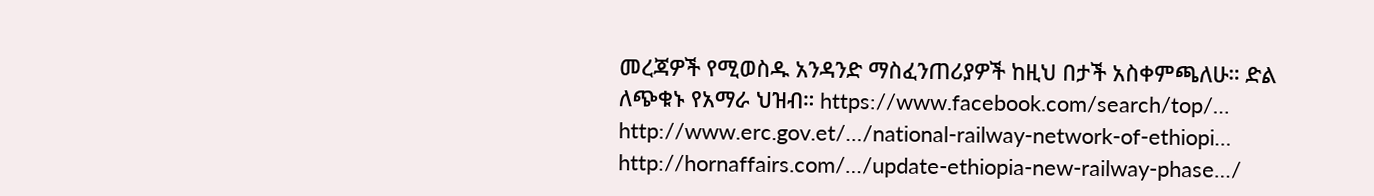መረጃዎች የሚወስዱ አንዳንድ ማስፈንጠሪያዎች ከዚህ በታች አስቀምጫለሁ። ድል ለጭቁኑ የአማራ ህዝብ። https://www.facebook.com/search/top/… http://www.erc.gov.et/…/national-railway-network-of-ethiopi… http://hornaffairs.com/…/update-ethiopia-new-railway-phase…/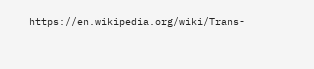https://en.wikipedia.org/wiki/Trans-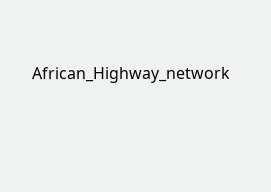African_Highway_network